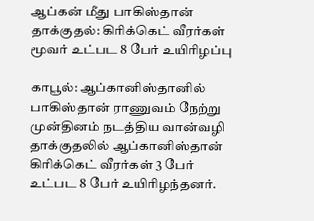ஆப்கன் மீது பாகிஸ்தான் தாக்குதல்: கிரிக்கெட் வீரர்கள் மூவர் உட்பட 8 பேர் உயிரிழப்பு

காபூல்: ஆப்கானிஸ்தானில் பாகிஸ்தான் ராணுவம் நேற்று முன்தினம் நடத்திய வான்வழி தாக்குதலில் ஆப்கானிஸ்தான் கிரிக்கெட் வீரர்கள் 3 பேர் உட்பட 8 பேர் உயிரிழந்தனர்.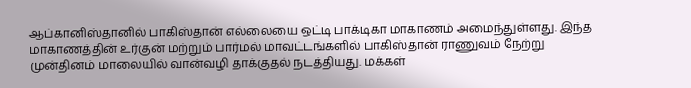ஆப்கானிஸ்தானில் பாகிஸ்தான் எல்லையை ஒட்டி பாக்டிகா மாகாணம் அமைந்துள்ளது. இந்த மாகாணத்தின் உர்குன் மற்றும் பார்மல் மாவட்டங்களில் பாகிஸ்தான் ராணுவம் நேற்று முன்தினம் மாலையில் வான்வழி தாக்குதல் நடத்தியது. மக்கள்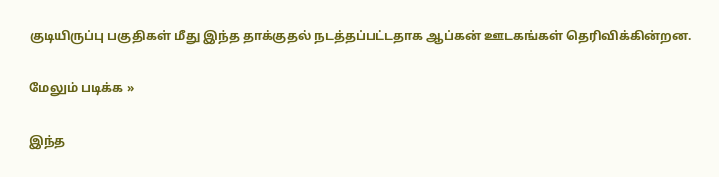குடியிருப்பு பகுதிகள் மீது இந்த தாக்குதல் நடத்தப்பட்டதாக ஆப்கன் ஊடகங்கள் தெரிவிக்கின்றன.

மேலும் படிக்க »

இந்த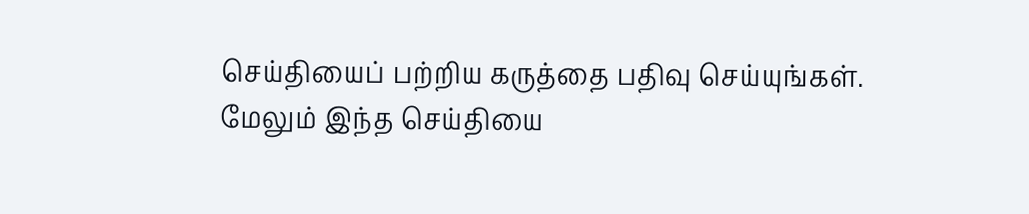செய்தியைப் பற்றிய கருத்தை பதிவு செய்யுங்கள். மேலும் இந்த செய்தியை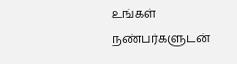உங்கள் நண்பர்களுடன்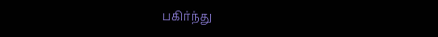பகிர்ந்து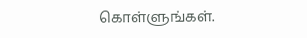கொள்ளுங்கள்.